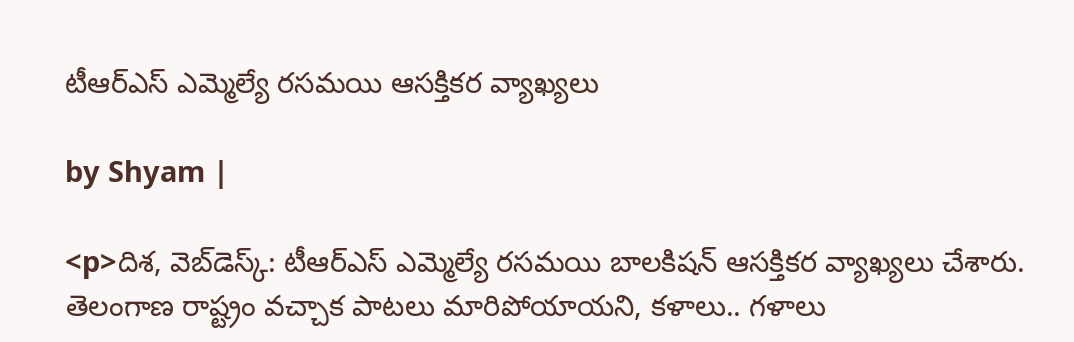టీఆర్ఎస్ ఎమ్మెల్యే రసమయి ఆసక్తికర వ్యాఖ్యలు

by Shyam |

<p>దిశ, వెబ్‌డెస్క్: టీఆర్ఎస్ ఎమ్మెల్యే రసమయి బాలకిషన్ ఆసక్తికర వ్యాఖ్యలు చేశారు. తెలంగాణ రాష్ట్రం వచ్చాక పాటలు మారిపోయాయని, కళాలు.. గళాలు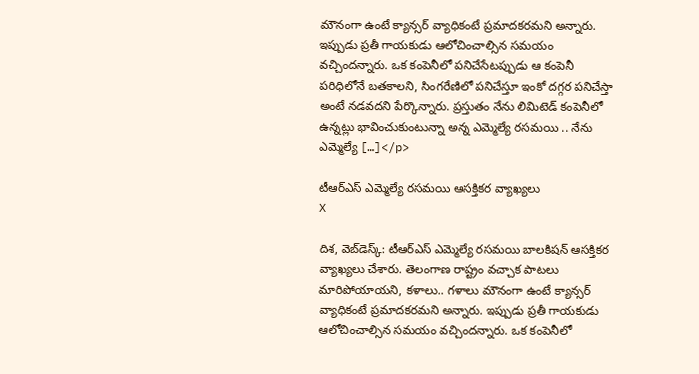మౌనంగా ఉంటే క్యాన్సర్ వ్యాధికంటే ప్రమాదకరమని అన్నారు. ఇప్పుడు ప్రతీ గాయకుడు ఆలోచించాల్సిన సమయం వచ్చిందన్నారు. ఒక కంపెనీలో పనిచేసేటప్పుడు ఆ కంపెనీ పరిధిలోనే బతకాలని, సింగరేణిలో పనిచేస్తూ ఇంకో దగ్గర పనిచేస్తా అంటే నడవదని పేర్కొన్నారు. ప్రస్తుతం నేను లిమిటెడ్ కంపెనీలో ఉన్నట్లు భావించుకుంటున్నా అన్న ఎమ్మెల్యే రసమయి .. నేను ఎమ్మెల్యే […]</p>

టీఆర్ఎస్ ఎమ్మెల్యే రసమయి ఆసక్తికర వ్యాఖ్యలు
X

దిశ, వెబ్‌డెస్క్: టీఆర్ఎస్ ఎమ్మెల్యే రసమయి బాలకిషన్ ఆసక్తికర వ్యాఖ్యలు చేశారు. తెలంగాణ రాష్ట్రం వచ్చాక పాటలు మారిపోయాయని, కళాలు.. గళాలు మౌనంగా ఉంటే క్యాన్సర్ వ్యాధికంటే ప్రమాదకరమని అన్నారు. ఇప్పుడు ప్రతీ గాయకుడు ఆలోచించాల్సిన సమయం వచ్చిందన్నారు. ఒక కంపెనీలో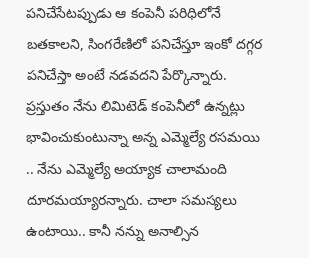పనిచేసేటప్పుడు ఆ కంపెనీ పరిధిలోనే బతకాలని, సింగరేణిలో పనిచేస్తూ ఇంకో దగ్గర పనిచేస్తా అంటే నడవదని పేర్కొన్నారు. ప్రస్తుతం నేను లిమిటెడ్ కంపెనీలో ఉన్నట్లు భావించుకుంటున్నా అన్న ఎమ్మెల్యే రసమయి .. నేను ఎమ్మెల్యే అయ్యాక చాలామంది దూరమయ్యారన్నారు. చాలా సమస్యలు ఉంటాయి.. కానీ నన్ను అనాల్సిన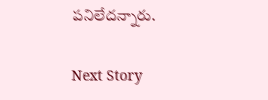పనిలేదన్నారు.

Next Story